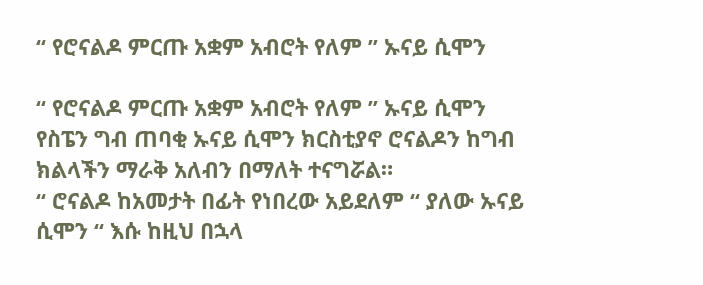“ የሮናልዶ ምርጡ አቋም አብሮት የለም ” ኡናይ ሲሞን

“ የሮናልዶ ምርጡ አቋም አብሮት የለም ” ኡናይ ሲሞን
የስፔን ግብ ጠባቂ ኡናይ ሲሞን ክርስቲያኖ ሮናልዶን ከግብ ክልላችን ማራቅ አለብን በማለት ተናግሯል።
“ ሮናልዶ ከአመታት በፊት የነበረው አይደለም “ ያለው ኡናይ ሲሞን “ እሱ ከዚህ በኋላ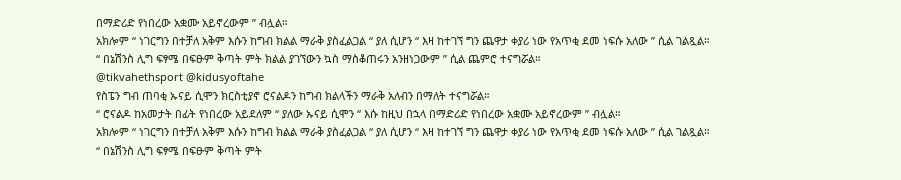በማድሪድ የነበረው አቋሙ አይኖረውም ” ብሏል።
አክሎም “ ነገርግን በተቻለ አቅም እሱን ከግብ ክልል ማራቅ ያስፈልጋል “ ያለ ሲሆን “ እዛ ከተገኘ ግን ጨዋታ ቀያሪ ነው የአጥቂ ደመ ነፍሱ አለው ” ሲል ገልጿል።
“ በኔሽንስ ሊግ ፍፃሜ በፍፁም ቅጣት ምት ክልል ያገኘውን ኳስ ማስቆጠሩን አንዘነጋውም ” ሲል ጨምሮ ተናግሯል።
@tikvahethsport @kidusyoftahe
የስፔን ግብ ጠባቂ ኡናይ ሲሞን ክርስቲያኖ ሮናልዶን ከግብ ክልላችን ማራቅ አለብን በማለት ተናግሯል።
“ ሮናልዶ ከአመታት በፊት የነበረው አይደለም “ ያለው ኡናይ ሲሞን “ እሱ ከዚህ በኋላ በማድሪድ የነበረው አቋሙ አይኖረውም ” ብሏል።
አክሎም “ ነገርግን በተቻለ አቅም እሱን ከግብ ክልል ማራቅ ያስፈልጋል “ ያለ ሲሆን “ እዛ ከተገኘ ግን ጨዋታ ቀያሪ ነው የአጥቂ ደመ ነፍሱ አለው ” ሲል ገልጿል።
“ በኔሽንስ ሊግ ፍፃሜ በፍፁም ቅጣት ምት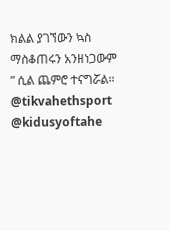ክልል ያገኘውን ኳስ ማስቆጠሩን አንዘነጋውም ” ሲል ጨምሮ ተናግሯል።
@tikvahethsport @kidusyoftahe